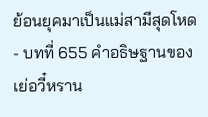ย้อนยุคมาเป็นแม่สามีสุดโหด - บทที่ 655 คำอธิษฐานของเย่อวี๋หราน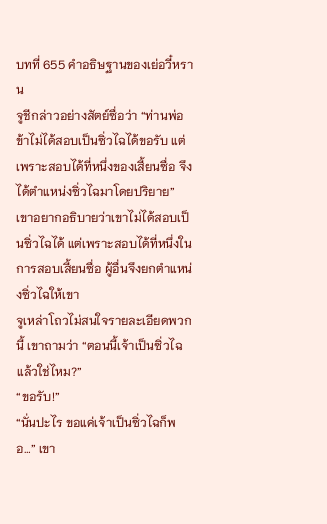บทที่ 655 คำอธิษฐานของเย่อวี๋หราน
จูชีกล่าวอย่างสัตย์ซื่อว่า “ท่านพ่อ ข้าไม่ได้สอบเป็นซิ่วไฉได้ขอรับ แต่เพราะสอบได้ที่หนึ่งของเสี้ยนซื่อ จึงได้ตำแหน่งซิ่วไฉมาโดยปริยาย”
เขาอยากอธิบายว่าเขาไม่ได้สอบเป็นซิ่วไฉได้ แต่เพราะสอบได้ที่หนึ่งในการสอบเสี้ยนซื่อ ผู้อื่นจึงยกตำแหน่งซิ่วไฉให้เขา
จูเหล่าโถวไม่สนใจรายละเอียดพวกนี้ เขาถามว่า “ตอนนี้เจ้าเป็นซิ่วไฉแล้วใช่ไหม?”
“ขอรับ!”
“นั่นปะไร ขอแค่เจ้าเป็นซิ่วไฉก็พอ…” เขา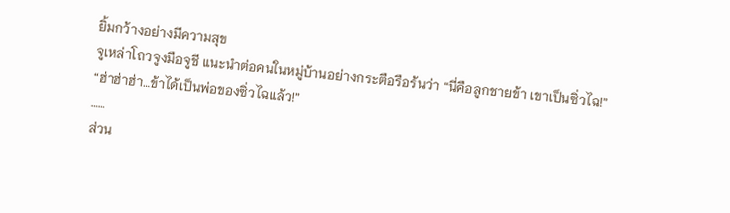ยิ้มกว้างอย่างมีความสุข
จูเหล่าโถวจูงมือจูชี แนะนำต่อคนในหมู่บ้านอย่างกระตือรือร้นว่า “นี่คือลูกชายข้า เขาเป็นซิ่วไฉ!”
“ฮ่าฮ่าฮ่า…ข้าได้เป็นพ่อของซิ่วไฉแล้ว!”
……
ส่วน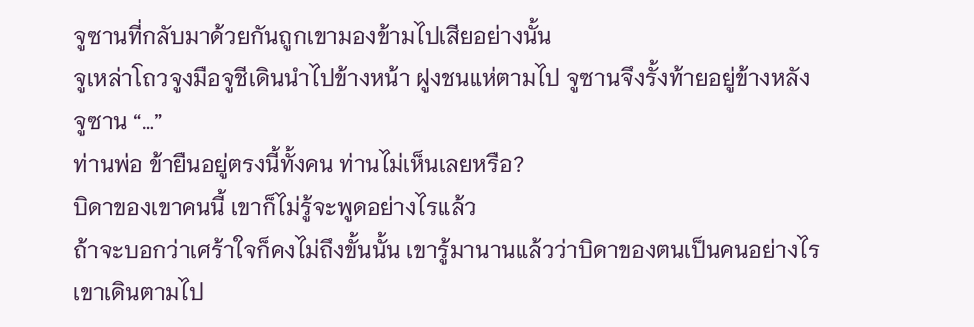จูซานที่กลับมาด้วยกันถูกเขามองข้ามไปเสียอย่างนั้น
จูเหล่าโถวจูงมือจูชีเดินนำไปข้างหน้า ฝูงชนแห่ตามไป จูซานจึงรั้งท้ายอยู่ข้างหลัง
จูซาน “…”
ท่านพ่อ ข้ายืนอยู่ตรงนี้ทั้งคน ท่านไม่เห็นเลยหรือ?
บิดาของเขาคนนี้ เขาก็ไม่รู้จะพูดอย่างไรแล้ว
ถ้าจะบอกว่าเศร้าใจก็คงไม่ถึงขั้นนั้น เขารู้มานานแล้วว่าบิดาของตนเป็นคนอย่างไร
เขาเดินตามไป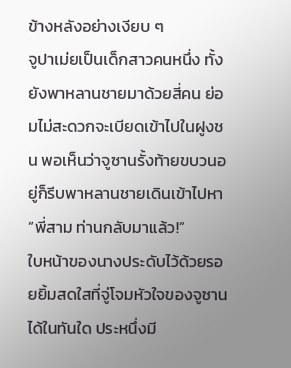ข้างหลังอย่างเงียบ ๆ
จูปาเม่ยเป็นเด็กสาวคนหนึ่ง ทั้งยังพาหลานชายมาด้วยสี่คน ย่อมไม่สะดวกจะเบียดเข้าไปในฝูงชน พอเห็นว่าจูซานรั้งท้ายขบวนอยู่ก็รีบพาหลานชายเดินเข้าไปหา
“พี่สาม ท่านกลับมาแล้ว!”
ใบหน้าของนางประดับไว้ด้วยรอยยิ้มสดใสที่จู่โจมหัวใจของจูซานได้ในทันใด ประหนึ่งมี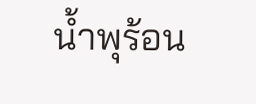น้ำพุร้อน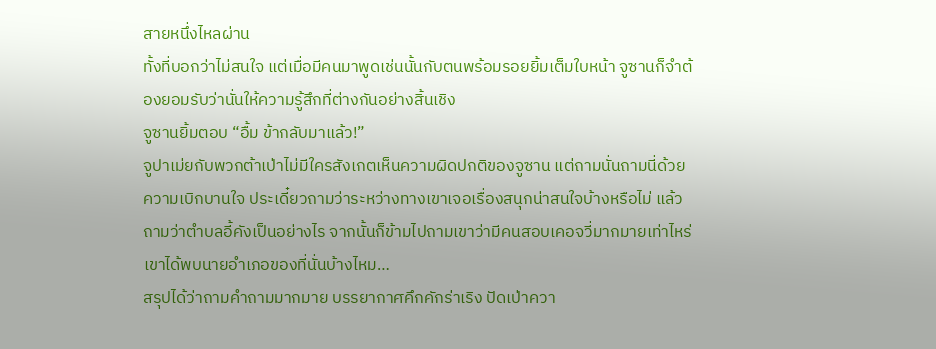สายหนึ่งไหลผ่าน
ทั้งที่บอกว่าไม่สนใจ แต่เมื่อมีคนมาพูดเช่นนั้นกับตนพร้อมรอยยิ้มเต็มใบหน้า จูซานก็จำต้องยอมรับว่านั่นให้ความรู้สึกที่ต่างกันอย่างสิ้นเชิง
จูซานยิ้มตอบ “อื้ม ข้ากลับมาแล้ว!”
จูปาเม่ยกับพวกต้าเป่าไม่มีใครสังเกตเห็นความผิดปกติของจูซาน แต่ถามนั่นถามนี่ด้วยความเบิกบานใจ ประเดี๋ยวถามว่าระหว่างทางเขาเจอเรื่องสนุกน่าสนใจบ้างหรือไม่ แล้วถามว่าตำบลอี้คังเป็นอย่างไร จากนั้นก็ข้ามไปถามเขาว่ามีคนสอบเคอจวี่มากมายเท่าไหร่ เขาได้พบนายอำเภอของที่นั่นบ้างไหม…
สรุปได้ว่าถามคำถามมากมาย บรรยากาศคึกคักร่าเริง ปัดเป่าควา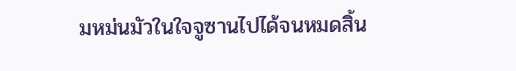มหม่นมัวในใจจูซานไปได้จนหมดสิ้น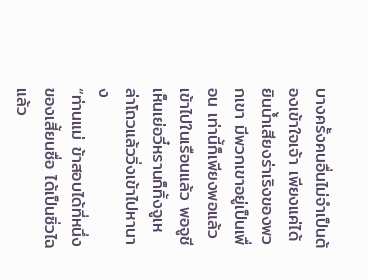บางครั้งคนอื่นไม่จำเป็นต้องเข้าใจเจ้า เพียงแค่ได้ยินน้ำเสียงร่าเริงของพวกเขา มีพวกเขาอยู่เป็นเพื่อน เท่านี้ก็เพียงพอแล้ว
เข้าไปในเรือนแล้ว พอจูชีเห็นเย่อวี๋หรานก็ทิ้งจูเหล่าโถวแล้ววิ่งเข้าไปหานาง
“ท่านแม่ ข้าสอบได้ที่หนึ่งของเสี้ยนซื่อ ได้เป็นซิ่วไฉแล้ว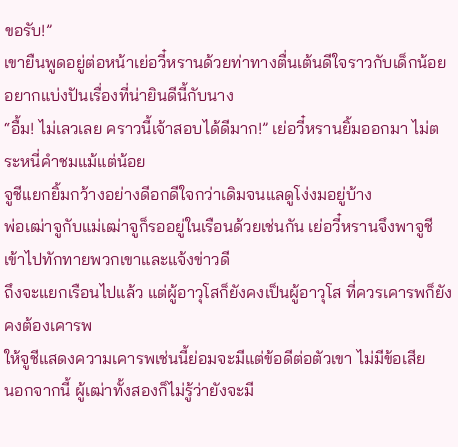ขอรับ!”
เขายืนพูดอยู่ต่อหน้าเย่อวี๋หรานด้วยท่าทางตื่นเต้นดีใจราวกับเด็กน้อย อยากแบ่งปันเรื่องที่น่ายินดีนี้กับนาง
“อื้ม! ไม่เลวเลย คราวนี้เจ้าสอบได้ดีมาก!” เย่อวี๋หรานยิ้มออกมา ไม่ตระหนี่คำชมแม้แต่น้อย
จูชีแยกยิ้มกว้างอย่างดีอกดีใจกว่าเดิมจนแลดูโง่งมอยู่บ้าง
พ่อเฒ่าจูกับแม่เฒ่าจูก็รออยู่ในเรือนด้วยเช่นกัน เย่อวี๋หรานจึงพาจูชีเข้าไปทักทายพวกเขาและแจ้งข่าวดี
ถึงจะแยกเรือนไปแล้ว แต่ผู้อาวุโสก็ยังคงเป็นผู้อาวุโส ที่ควรเคารพก็ยังคงต้องเคารพ
ให้จูชีแสดงความเคารพเช่นนี้ย่อมจะมีแต่ข้อดีต่อตัวเขา ไม่มีข้อเสีย
นอกจากนี้ ผู้เฒ่าทั้งสองก็ไม่รู้ว่ายังจะมี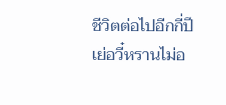ชีวิตต่อไปอีกกี่ปี เย่อวี๋หรานไม่อ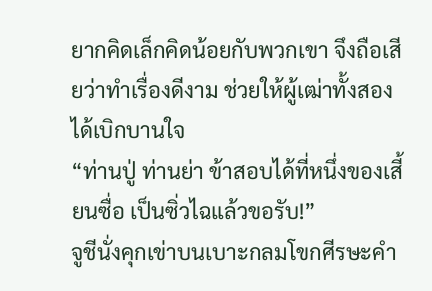ยากคิดเล็กคิดน้อยกับพวกเขา จึงถือเสียว่าทำเรื่องดีงาม ช่วยให้ผู้เฒ่าทั้งสองได้เบิกบานใจ
“ท่านปู่ ท่านย่า ข้าสอบได้ที่หนึ่งของเสี้ยนซื่อ เป็นซิ่วไฉแล้วขอรับ!”
จูชีนั่งคุกเข่าบนเบาะกลมโขกศีรษะคำ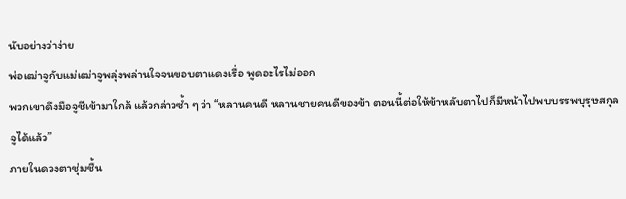นับอย่างว่าง่าย
พ่อเฒ่าจูกับแม่เฒ่าจูพลุ่งพล่านใจจนขอบตาแดงเรื่อ พูดอะไรไม่ออก
พวกเขาดึงมือจูชีเข้ามาใกล้ แล้วกล่าวซ้ำ ๆ ว่า “หลานคนดี หลานชายคนดีของข้า ตอนนี้ต่อให้ข้าหลับตาไปก็มีหน้าไปพบบรรพบุรุษสกุลจูได้แล้ว”
ภายในดวงตาชุ่มชื้น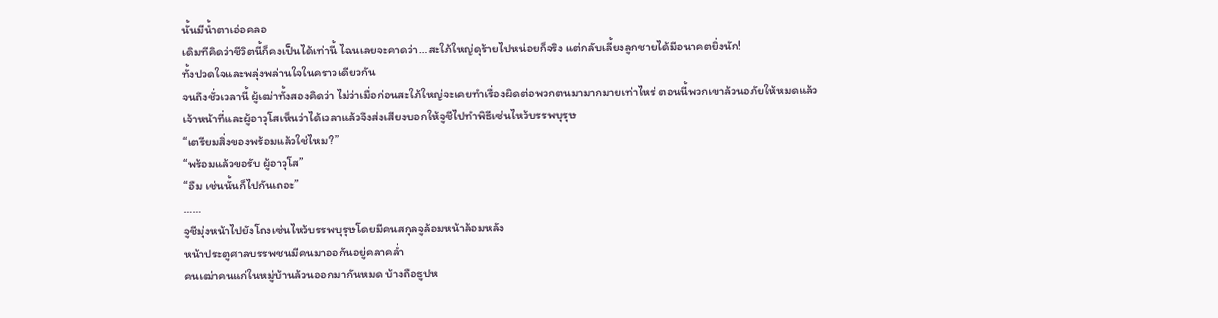นั้นมีน้ำตาเอ่อคลอ
เดิมทีคิดว่าชีวิตนี้ก็คงเป็นได้เท่านี้ ไฉนเลยจะคาดว่า…สะใภ้ใหญ่ดุร้ายไปหน่อยก็จริง แต่กลับเลี้ยงลูกชายได้มีอนาคตยิ่งนัก!
ทั้งปวดใจและพลุ่งพล่านใจในคราวเดียวกัน
จนถึงชั่วเวลานี้ ผู้เฒ่าทั้งสองคิดว่า ไม่ว่าเมื่อก่อนสะใภ้ใหญ่จะเคยทำเรื่องผิดต่อพวกตนมามากมายเท่าไหร่ ตอนนี้พวกเขาล้วนอภัยให้หมดแล้ว
เจ้าหน้าที่และผู้อาวุโสเห็นว่าได้เวลาแล้วจึงส่งเสียงบอกให้จูชีไปทำพิธีเซ่นไหว้บรรพบุรุษ
“เตรียมสิ่งของพร้อมแล้วใช่ไหม?”
“พร้อมแล้วขอรับ ผู้อาวุโส”
“อืม เช่นนั้นก็ไปกันเถอะ”
……
จูชีมุ่งหน้าไปยังโถงเซ่นไหว้บรรพบุรุษโดยมีคนสกุลจูล้อมหน้าล้อมหลัง
หน้าประตูศาลบรรพชนมีคนมาออกันอยู่คลาคล่ำ
คนเฒ่าคนแก่ในหมู่บ้านล้วนออกมากันหมด บ้างถือธูปห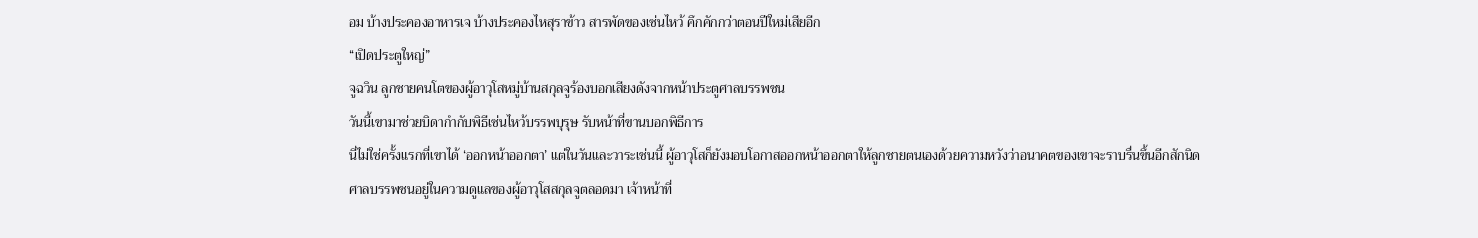อม บ้างประคองอาหารเจ บ้างประคองไหสุราข้าว สารพัดของเซ่นไหว้ คึกคักกว่าตอนปีใหม่เสียอีก
“เปิดประตูใหญ่”
จูฉวิน ลูกชายคนโตของผู้อาวุโสหมู่บ้านสกุลจูร้องบอกเสียงดังจากหน้าประตูศาลบรรพชน
วันนี้เขามาช่วยบิดากำกับพิธีเซ่นไหว้บรรพบุรุษ รับหน้าที่ขานบอกพิธีการ
นี่ไม่ใช่ครั้งแรกที่เขาได้ ‘ออกหน้าออกตา’ แต่ในวันและวาระเช่นนี้ ผู้อาวุโสก็ยังมอบโอกาสออกหน้าออกตาให้ลูกชายตนเองด้วยความหวังว่าอนาคตของเขาจะราบรื่นขึ้นอีกสักนิด
ศาลบรรพชนอยู่ในความดูแลของผู้อาวุโสสกุลจูตลอดมา เจ้าหน้าที่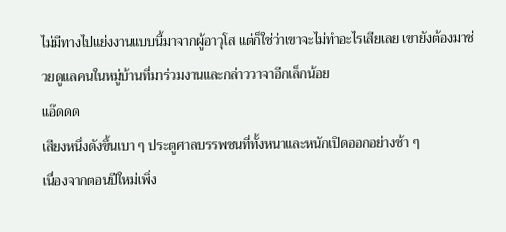ไม่มีทางไปแย่งงานแบบนี้มาจากผู้อาวุโส แต่ก็ใช่ว่าเขาจะไม่ทำอะไรเสียเลย เขายังต้องมาช่วยดูแลคนในหมู่บ้านที่มาร่วมงานและกล่าววาจาอีกเล็กน้อย
แอ๊ดดด
เสียงหนึ่งดังขึ้นเบา ๆ ประตูศาลบรรพชนที่ทั้งหนาและหนักเปิดออกอย่างช้า ๆ
เนื่องจากตอนปีใหม่เพิ่ง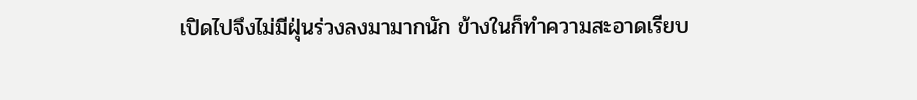เปิดไปจึงไม่มีฝุ่นร่วงลงมามากนัก ข้างในก็ทำความสะอาดเรียบ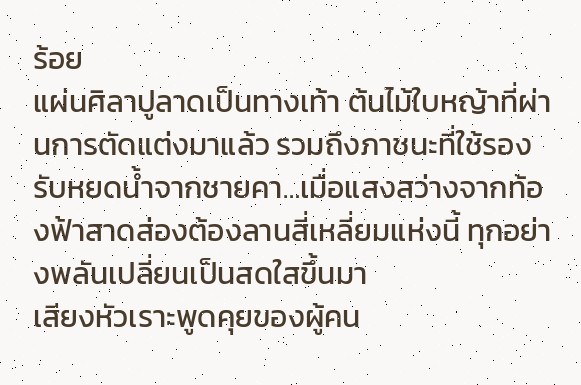ร้อย
แผ่นศิลาปูลาดเป็นทางเท้า ต้นไม้ใบหญ้าที่ผ่านการตัดแต่งมาแล้ว รวมถึงภาชนะที่ใช้รองรับหยดน้ำจากชายคา…เมื่อแสงสว่างจากท้องฟ้าสาดส่องต้องลานสี่เหลี่ยมแห่งนี้ ทุกอย่างพลันเปลี่ยนเป็นสดใสขึ้นมา
เสียงหัวเราะพูดคุยของผู้คน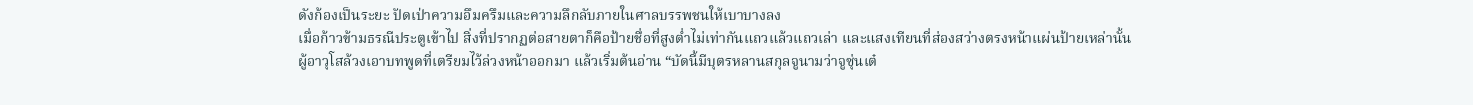ดังก้องเป็นระยะ ปัดเป่าความอึมครึมและความลึกลับภายในศาลบรรพชนให้เบาบางลง
เมื่อก้าวข้ามธรณีประตูเข้าไป สิ่งที่ปรากฏต่อสายตาก็คือป้ายชื่อที่สูงต่ำไม่เท่ากันแถวแล้วแถวเล่า และแสงเทียนที่ส่องสว่างตรงหน้าแผ่นป้ายเหล่านั้น
ผู้อาวุโสล้วงเอาบทพูดที่เตรียมไว้ล่วงหน้าออกมา แล้วเริ่มต้นอ่าน “บัดนี้มีบุตรหลานสกุลจูนามว่าจูซุ่นเต๋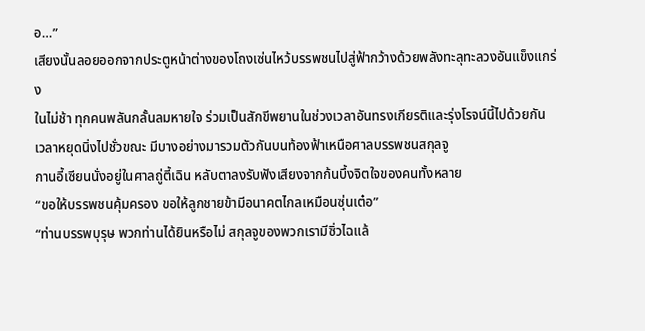อ…”
เสียงนั้นลอยออกจากประตูหน้าต่างของโถงเซ่นไหว้บรรพชนไปสู่ฟ้ากว้างด้วยพลังทะลุทะลวงอันแข็งแกร่ง
ในไม่ช้า ทุกคนพลันกลั้นลมหายใจ ร่วมเป็นสักขีพยานในช่วงเวลาอันทรงเกียรติและรุ่งโรจน์นี้ไปด้วยกัน
เวลาหยุดนิ่งไปชั่วขณะ มีบางอย่างมารวมตัวกันบนท้องฟ้าเหนือศาลบรรพชนสกุลจู
กานอี้เซียนนั่งอยู่ในศาลถู่ตี้เฉิน หลับตาลงรับฟังเสียงจากก้นบึ้งจิตใจของคนทั้งหลาย
“ขอให้บรรพชนคุ้มครอง ขอให้ลูกชายข้ามีอนาคตไกลเหมือนซุ่นเต๋อ”
“ท่านบรรพบุรุษ พวกท่านได้ยินหรือไม่ สกุลจูของพวกเรามีซิ่วไฉแล้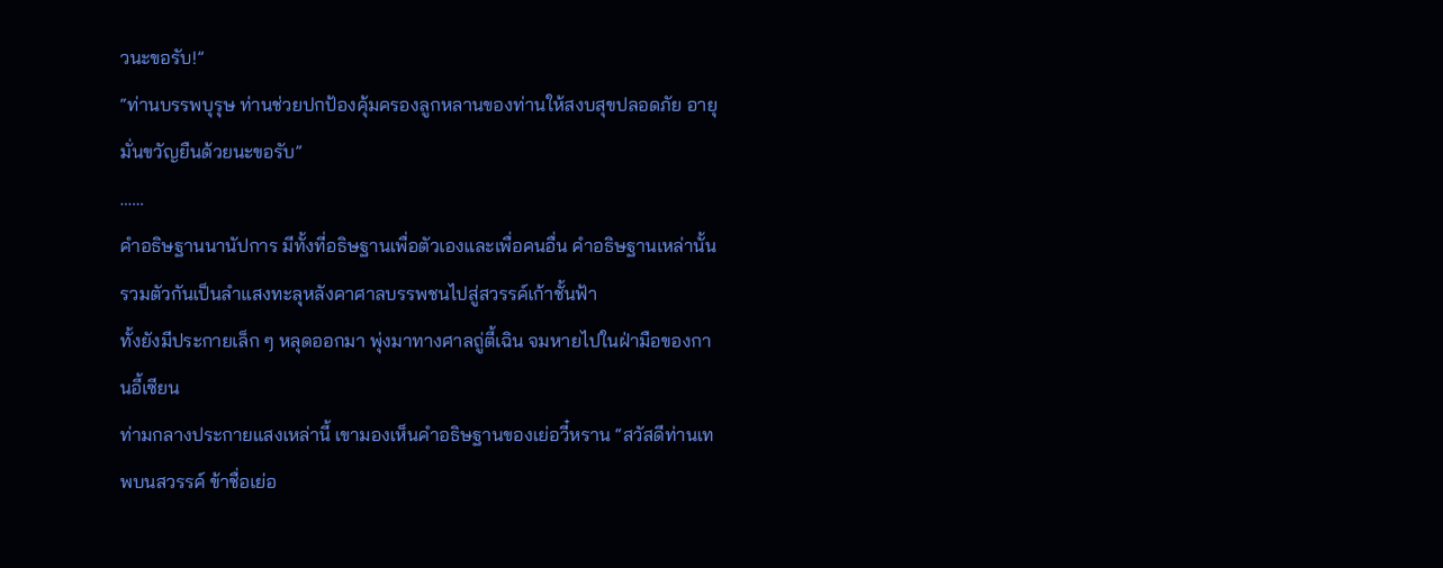วนะขอรับ!”
“ท่านบรรพบุรุษ ท่านช่วยปกป้องคุ้มครองลูกหลานของท่านให้สงบสุขปลอดภัย อายุมั่นขวัญยืนด้วยนะขอรับ”
……
คำอธิษฐานนานัปการ มีทั้งที่อธิษฐานเพื่อตัวเองและเพื่อคนอื่น คำอธิษฐานเหล่านั้นรวมตัวกันเป็นลำแสงทะลุหลังคาศาลบรรพชนไปสู่สวรรค์เก้าชั้นฟ้า
ทั้งยังมีประกายเล็ก ๆ หลุดออกมา พุ่งมาทางศาลถู่ตี้เฉิน จมหายไปในฝ่ามือของกานอี้เซียน
ท่ามกลางประกายแสงเหล่านี้ เขามองเห็นคำอธิษฐานของเย่อวี๋หราน “สวัสดีท่านเทพบนสวรรค์ ข้าชื่อเย่อ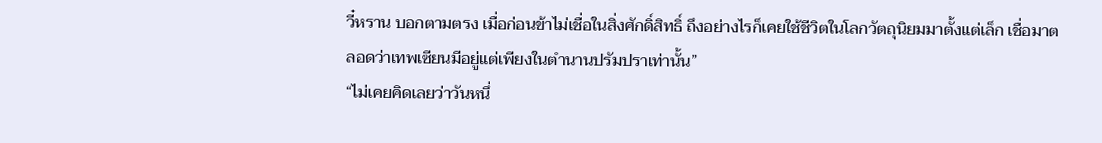วี๋หราน บอกตามตรง เมื่อก่อนข้าไม่เชื่อในสิ่งศักดิ์สิทธิ์ ถึงอย่างไรก็เคยใช้ชีวิตในโลกวัตถุนิยมมาตั้งแต่เล็ก เชื่อมาตลอดว่าเทพเซียนมีอยู่แต่เพียงในตำนานปรัมปราเท่านั้น”
“ไม่เคยคิดเลยว่าวันหนึ่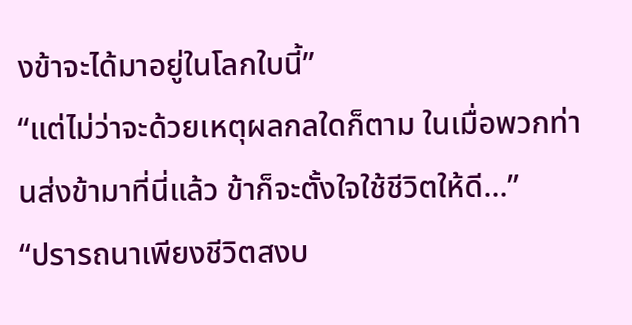งข้าจะได้มาอยู่ในโลกใบนี้”
“แต่ไม่ว่าจะด้วยเหตุผลกลใดก็ตาม ในเมื่อพวกท่านส่งข้ามาที่นี่แล้ว ข้าก็จะตั้งใจใช้ชีวิตให้ดี…”
“ปรารถนาเพียงชีวิตสงบ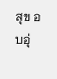สุข อบอุ่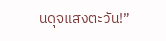นดุจแสงตะวัน!”